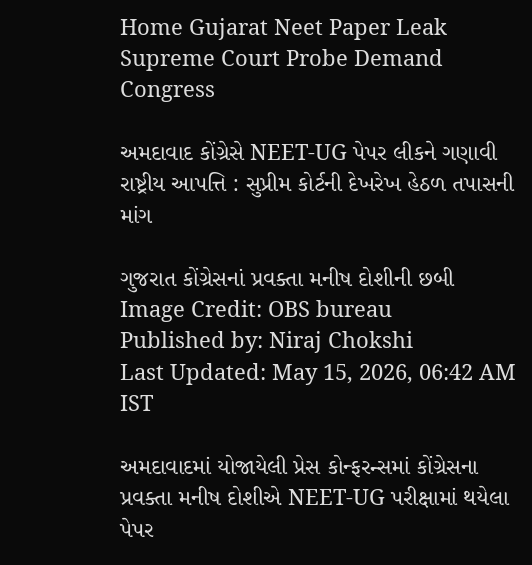Home Gujarat Neet Paper Leak Supreme Court Probe Demand Congress

અમદાવાદ કોંગ્રેસે NEET-UG પેપર લીકને ગણાવી રાષ્ટ્રીય આપત્તિ : સુપ્રીમ કોર્ટની દેખરેખ હેઠળ તપાસની માંગ

ગુજરાત કોંગ્રેસનાં પ્રવક્તા મનીષ દોશીની છબી
Image Credit: OBS bureau
Published by: Niraj Chokshi
Last Updated: May 15, 2026, 06:42 AM IST

અમદાવાદમાં યોજાયેલી પ્રેસ કોન્ફરન્સમાં કોંગ્રેસના પ્રવક્તા મનીષ દોશીએ NEET-UG પરીક્ષામાં થયેલા પેપર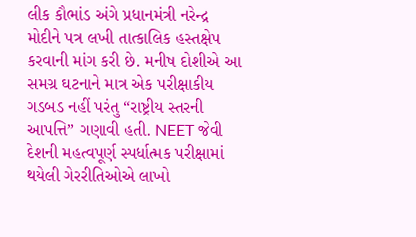લીક કૌભાંડ અંગે પ્રધાનમંત્રી નરેન્દ્ર મોદીને પત્ર લખી તાત્કાલિક હસ્તક્ષેપ કરવાની માંગ કરી છે. મનીષ દોશીએ આ સમગ્ર ઘટનાને માત્ર એક પરીક્ષાકીય ગડબડ નહીં પરંતુ “રાષ્ટ્રીય સ્તરની આપત્તિ” ગણાવી હતી. NEET જેવી દેશની મહત્વપૂર્ણ સ્પર્ધાત્મક પરીક્ષામાં થયેલી ગેરરીતિઓએ લાખો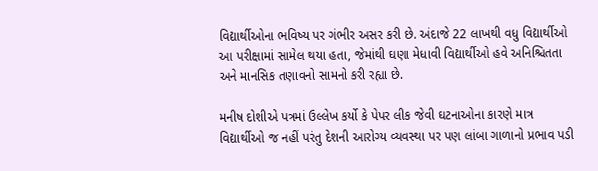વિદ્યાર્થીઓના ભવિષ્ય પર ગંભીર અસર કરી છે. અંદાજે 22 લાખથી વધુ વિદ્યાર્થીઓ આ પરીક્ષામાં સામેલ થયા હતા, જેમાંથી ઘણા મેધાવી વિદ્યાર્થીઓ હવે અનિશ્ચિતતા અને માનસિક તણાવનો સામનો કરી રહ્યા છે.

મનીષ દોશીએ પત્રમાં ઉલ્લેખ કર્યો કે પેપર લીક જેવી ઘટનાઓના કારણે માત્ર વિદ્યાર્થીઓ જ નહીં પરંતુ દેશની આરોગ્ય વ્યવસ્થા પર પણ લાંબા ગાળાનો પ્રભાવ પડી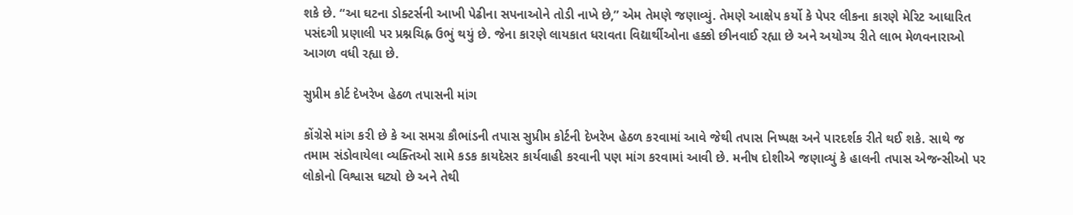શકે છે. “આ ઘટના ડોક્ટર્સની આખી પેઢીના સપનાઓને તોડી નાખે છે,” એમ તેમણે જણાવ્યું. તેમણે આક્ષેપ કર્યો કે પેપર લીકના કારણે મેરિટ આધારિત પસંદગી પ્રણાલી પર પ્રશ્નચિહ્ન ઉભું થયું છે. જેના કારણે લાયકાત ધરાવતા વિદ્યાર્થીઓના હક્કો છીનવાઈ રહ્યા છે અને અયોગ્ય રીતે લાભ મેળવનારાઓ આગળ વધી રહ્યા છે.

સુપ્રીમ કોર્ટ દેખરેખ હેઠળ તપાસની માંગ

કોંગ્રેસે માંગ કરી છે કે આ સમગ્ર કૌભાંડની તપાસ સુપ્રીમ કોર્ટની દેખરેખ હેઠળ કરવામાં આવે જેથી તપાસ નિષ્પક્ષ અને પારદર્શક રીતે થઈ શકે. સાથે જ તમામ સંડોવાયેલા વ્યક્તિઓ સામે કડક કાયદેસર કાર્યવાહી કરવાની પણ માંગ કરવામાં આવી છે. મનીષ દોશીએ જણાવ્યું કે હાલની તપાસ એજન્સીઓ પર લોકોનો વિશ્વાસ ઘટ્યો છે અને તેથી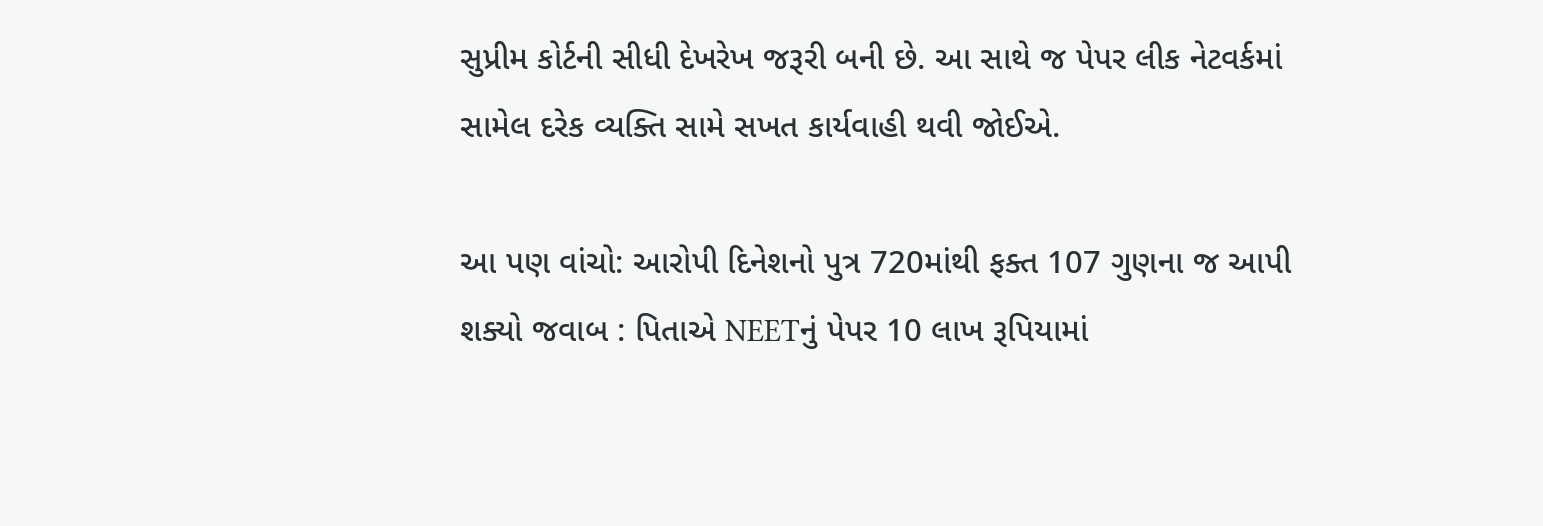સુપ્રીમ કોર્ટની સીધી દેખરેખ જરૂરી બની છે. આ સાથે જ પેપર લીક નેટવર્કમાં સામેલ દરેક વ્યક્તિ સામે સખત કાર્યવાહી થવી જોઈએ.

આ પણ વાંચો: આરોપી દિનેશનો પુત્ર 720માંથી ફક્ત 107 ગુણના જ આપી શક્યો જવાબ : પિતાએ NEETનું પેપર 10 લાખ રૂપિયામાં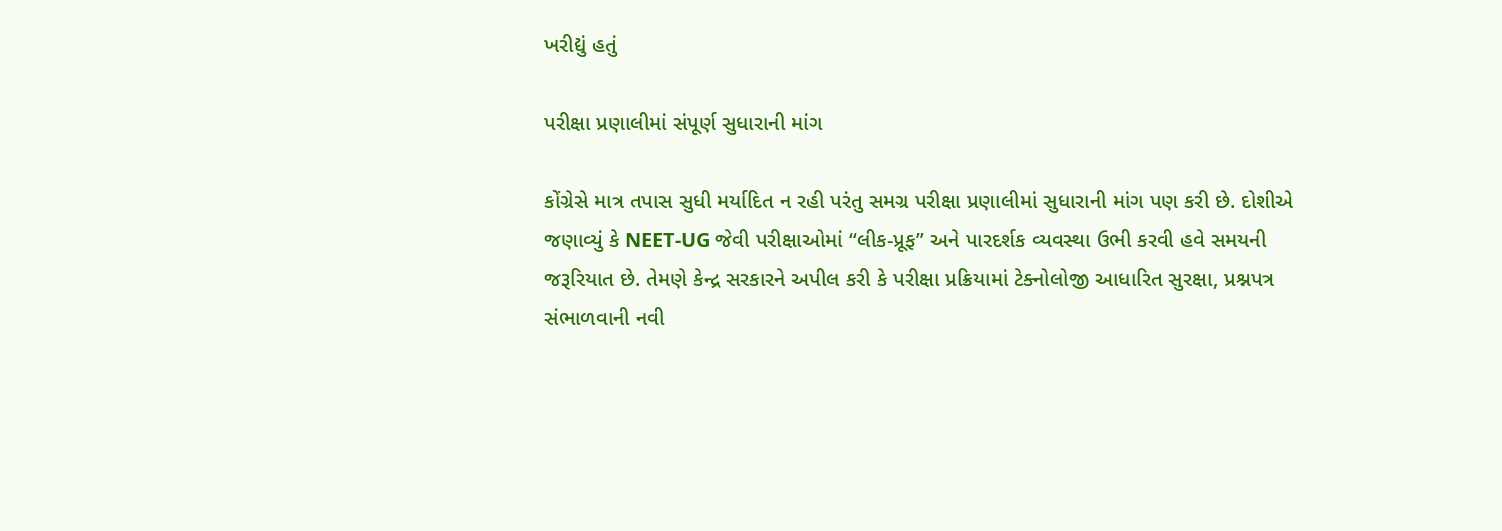ખરીદ્યું હતું

પરીક્ષા પ્રણાલીમાં સંપૂર્ણ સુધારાની માંગ

કોંગ્રેસે માત્ર તપાસ સુધી મર્યાદિત ન રહી પરંતુ સમગ્ર પરીક્ષા પ્રણાલીમાં સુધારાની માંગ પણ કરી છે. દોશીએ જણાવ્યું કે NEET-UG જેવી પરીક્ષાઓમાં “લીક-પ્રૂફ” અને પારદર્શક વ્યવસ્થા ઉભી કરવી હવે સમયની જરૂરિયાત છે. તેમણે કેન્દ્ર સરકારને અપીલ કરી કે પરીક્ષા પ્રક્રિયામાં ટેક્નોલોજી આધારિત સુરક્ષા, પ્રશ્નપત્ર સંભાળવાની નવી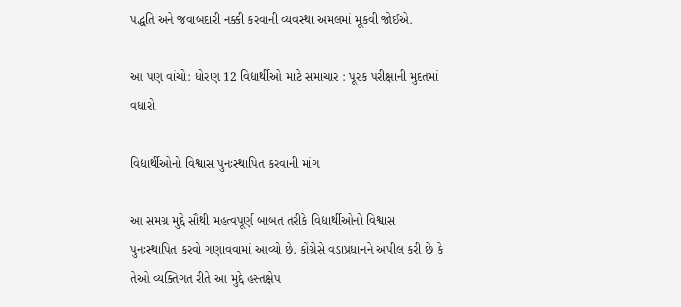પદ્ધતિ અને જવાબદારી નક્કી કરવાની વ્યવસ્થા અમલમાં મૂકવી જોઈએ.

આ પણ વાંચો: ધોરણ 12 વિદ્યાર્થીઓ માટે સમાચાર : પૂરક પરીક્ષાની મુદતમાં વધારો

વિદ્યાર્થીઓનો વિશ્વાસ પુનઃસ્થાપિત કરવાની માંગ

આ સમગ્ર મુદ્દે સૌથી મહત્વપૂર્ણ બાબત તરીકે વિદ્યાર્થીઓનો વિશ્વાસ પુનઃસ્થાપિત કરવો ગણાવવામાં આવ્યો છે. કોંગ્રેસે વડાપ્રધાનને અપીલ કરી છે કે તેઓ વ્યક્તિગત રીતે આ મુદ્દે હસ્તક્ષેપ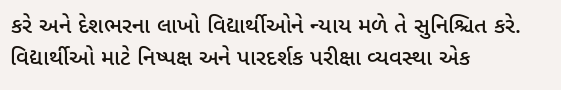કરે અને દેશભરના લાખો વિદ્યાર્થીઓને ન્યાય મળે તે સુનિશ્ચિત કરે. વિદ્યાર્થીઓ માટે નિષ્પક્ષ અને પારદર્શક પરીક્ષા વ્યવસ્થા એક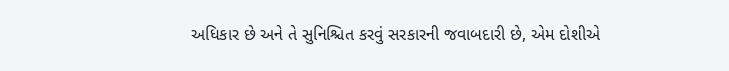અધિકાર છે અને તે સુનિશ્ચિત કરવું સરકારની જવાબદારી છે, એમ દોશીએ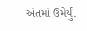અંતમાં ઉમેર્યું.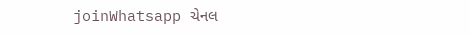joinWhatsapp ચેનલ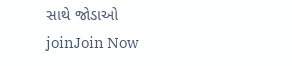સાથે જોડાઓ
joinJoin Now